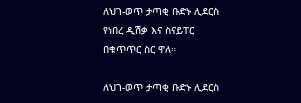ለህገ-ወጥ ታጣቂ ቡድኑ ሊደርስ የነበረ ዲሽቃ እና ስናይፐር በቁጥጥር ስር ዋለ።

ለህገ-ወጥ ታጣቂ ቡድኑ ሊደርስ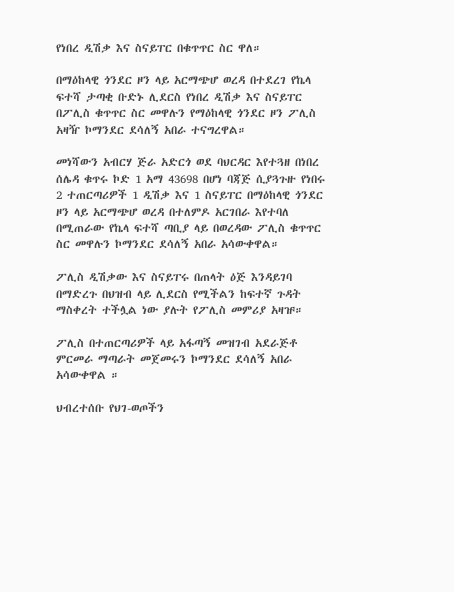የነበረ ዲሽቃ እና ስናይፐር በቁጥጥር ስር ዋለ።

በማዕከላዊ ጎንደር ዞን ላይ አርማጭሆ ወረዳ በተደረገ የኬላ ፍተሻ ታጣቂ ቡድኑ ሊደርስ የነበረ ዲሽቃ እና ስናይፐር በፖሊስ ቁጥጥር ስር መዋሉን የማዕከላዊ ጎንደር ዞን ፖሊስ አዛዥ ኮማንደር ደሳለኝ አበራ ተናግረዋል።

መነሻውን አብርሃ ጅራ አድርጎ ወደ ባህርዳር እየተጓዘ በነበረ ሰሌዳ ቁጥሩ ኮድ 1 አማ 43698 በሆነ ባጃጅ ሲያጓጉዙ የነበሩ 2 ተጠርጣሪዎች 1 ዲሽቃ እና 1 ስናይፐር በማዕከላዊ ጎንደር ዞን ላይ አርማጭሆ ወረዳ በተለምዶ አርገበራ እየተባለ በሚጠራው የኬላ ፍተሻ ጣቢያ ላይ በወረዳው ፖሊስ ቁጥጥር ስር መዋሉን ኮማንደር ደሳለኝ አበራ አሳውቀዋል።

ፖሊስ ዲሽቃው እና ስናይፐሩ በጠላት ዕጅ እንዳይገባ በማድረጉ በህዝብ ላይ ሊደርስ የሚችልን ከፍተኛ ጉዳት ማስቀረት ተችሏል ነው ያሉት የፖሊስ መምሪያ አዛዡ።

ፖሊስ በተጠርጣሪዎች ላይ አፋጣኝ መዝገብ አደራጅቶ ምርመራ ማጣራት መጀመሩን ኮማንደር ደሳለኝ አበራ አሳውቀዋል ።

ህብረተሰቡ የህገ-ወጦችን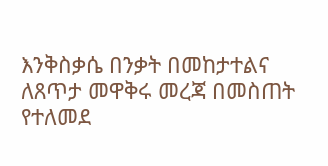እንቅስቃሴ በንቃት በመከታተልና ለጸጥታ መዋቅሩ መረጃ በመስጠት የተለመደ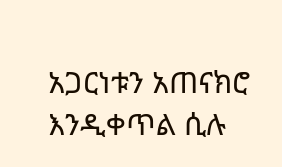አጋርነቱን አጠናክሮ እንዲቀጥል ሲሉ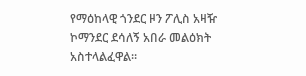የማዕከላዊ ጎንደር ዞን ፖሊስ አዛዥ ኮማንደር ደሳለኝ አበራ መልዕክት አስተላልፈዋል።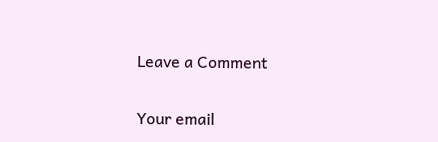Leave a Comment

Your email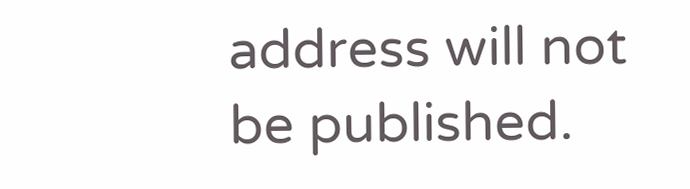address will not be published.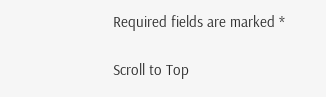Required fields are marked *

Scroll to Top